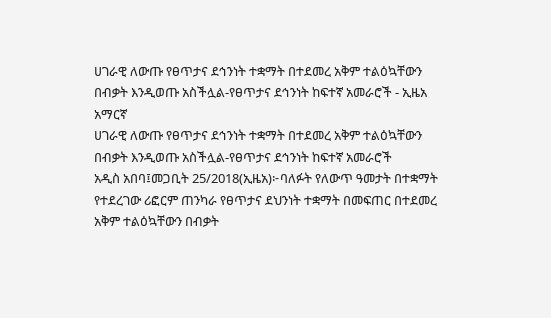ሀገራዊ ለውጡ የፀጥታና ደኅንነት ተቋማት በተደመረ አቅም ተልዕኳቸውን በብቃት እንዲወጡ አስችሏል-የፀጥታና ደኅንነት ከፍተኛ አመራሮች - ኢዜአ አማርኛ
ሀገራዊ ለውጡ የፀጥታና ደኅንነት ተቋማት በተደመረ አቅም ተልዕኳቸውን በብቃት እንዲወጡ አስችሏል-የፀጥታና ደኅንነት ከፍተኛ አመራሮች
አዲስ አበባ፤መጋቢት 25/2018(ኢዜአ)፦ባለፉት የለውጥ ዓመታት በተቋማት የተደረገው ሪፎርም ጠንካራ የፀጥታና ደህንነት ተቋማት በመፍጠር በተደመረ አቅም ተልዕኳቸውን በብቃት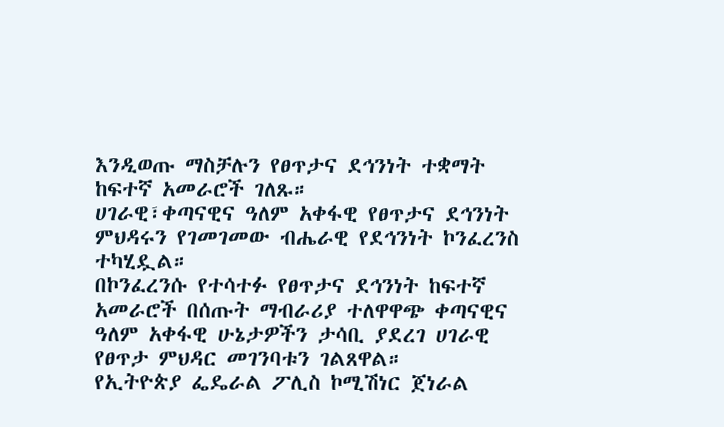እንዲወጡ ማስቻሉን የፀጥታና ደኅንነት ተቋማት ከፍተኛ አመራሮች ገለጹ።
ሀገራዊ፣ቀጣናዊና ዓለም አቀፋዊ የፀጥታና ደኅንነት ምህዳሩን የገመገመው ብሔራዊ የደኅንነት ኮንፈረንስ ተካሂዷል።
በኮንፈረንሱ የተሳተፉ የፀጥታና ደኅንነት ከፍተኛ አመራሮች በሰጡት ማብራሪያ ተለዋዋጭ ቀጣናዊና ዓለም አቀፋዊ ሁኔታዎችን ታሳቢ ያደረገ ሀገራዊ የፀጥታ ምህዳር መገንባቱን ገልጸዋል።
የኢትዮጵያ ፌዴራል ፖሊስ ኮሚሽነር ጀነራል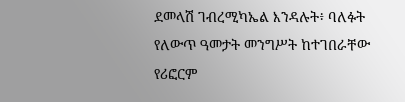ደመላሽ ገብረሚካኤል እንዳሉት፥ ባለፉት የለውጥ ዓመታት መንግሥት ከተገበራቸው የሪፎርም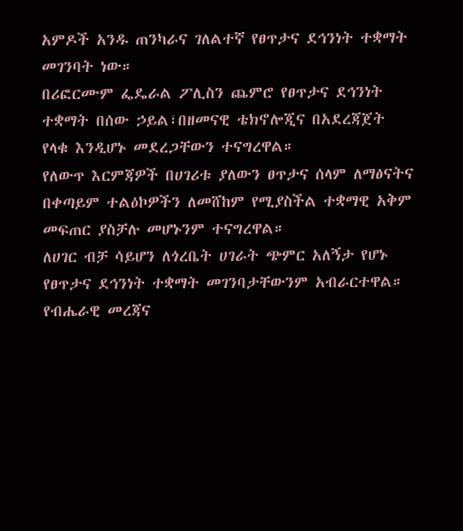አምዶች አንዱ ጠንካራና ገለልተኛ የፀጥታና ደኅንነት ተቋማት መገንባት ነው።
በሪፎርሙም ፌዴራል ፖሊስን ጨምሮ የፀጥታና ደኅንነት ተቋማት በሰው ኃይል፣በዘመናዊ ቴክኖሎጂና በአደረጃጀት የላቁ እንዲሆኑ መደረጋቸውን ተናግረዋል።
የለውጥ እርምጃዎች በሀገሪቱ ያለውን ፀጥታና ሰላም ለማፅናትና በቀጣይም ተልዕኮዎችን ለመሸከም የሚያስችል ተቋማዊ አቅም መፍጠር ያስቻሉ መሆኑንም ተናግረዋል።
ለሀገር ብቻ ሳይሆን ለጎረቤት ሀገራት ጭምር አለኝታ የሆኑ የፀጥታና ደኅንነት ተቋማት መገንባታቸውንም አብራርተዋል።
የብሔራዊ መረጃና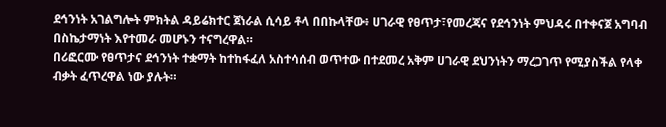ደኅንነት አገልግሎት ምክትል ዳይሬክተር ጀነራል ሲሳይ ቶላ በበኩላቸው፥ ሀገራዊ የፀጥታ፣የመረጃና የደኅንነት ምህዳሩ በተቀናጀ አግባብ በስኬታማነት እየተመራ መሆኑን ተናግረዋል።
በሪፎርሙ የፀጥታና ደኅንነት ተቋማት ከተከፋፈለ አስተሳሰብ ወጥተው በተደመረ አቅም ሀገራዊ ደህንነትን ማረጋገጥ የሚያስችል የላቀ ብቃት ፈጥረዋል ነው ያሉት።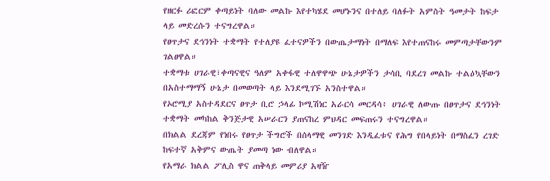የዘርፉ ሪፎርም ቀጣይነት ባለው መልኩ እየተካሄደ መሆኑንና በተለይ ባለፉት አምስት ዓመታት ከፍታ ላይ መድረሱን ተናግረዋል።
የፀጥታና ደኅንነት ተቋማት የተለያዩ ፈተናዎችን በውጤታማነት በማለፍ እየተጠናከሩ መምጣታቸውንም ገልፀዋል።
ተቋማቱ ሀገራዊ፣ቀጣናዊና ዓለም አቀፋዊ ተለዋዋጭ ሁኔታዎችን ታሳቢ ባደረገ መልኩ ተልዕኳቸውን በአስተማማኝ ሁኔታ በመወጣት ላይ እንደሚገኙ አንስተዋል።
የኦሮሚያ አስተዳደርና ፀጥታ ቢሮ ኃላፊ ኮሚሽነር አራርሳ መርዳሳ፥ ሀገራዊ ለውጡ በፀጥታና ደኅንነት ተቋማት መካከል ቅንጅታዊ አሠራርን ያጠናከረ ምህዳር መፍጠሩን ተናግረዋል።
በክልል ደረጃም የነበሩ የፀጥታ ችግሮች በሰላማዊ መንገድ እንዲፈቱና የሕግ የበላይነት በማስፈን ረገድ ከፍተኛ አቅምና ውጤት ያመጣ ነው ብለዋል።
የአማራ ክልል ፖሊስ ዋና ጠቅላይ መምሪያ አዛዥ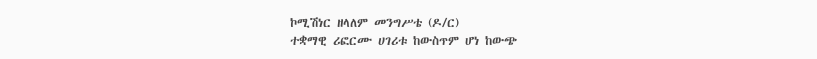ኮሚሽነር ዘላለም መንግሥቴ (ዶ/ር)
ተቋማዊ ሪፎርሙ ሀገሪቱ ከውስጥም ሆነ ከውጭ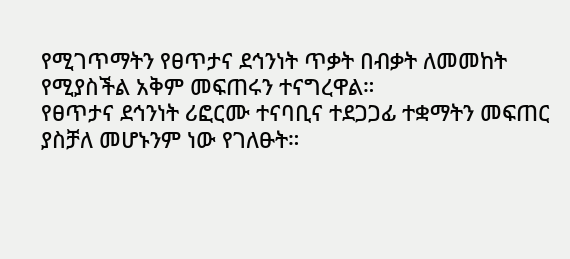የሚገጥማትን የፀጥታና ደኅንነት ጥቃት በብቃት ለመመከት የሚያስችል አቅም መፍጠሩን ተናግረዋል።
የፀጥታና ደኅንነት ሪፎርሙ ተናባቢና ተደጋጋፊ ተቋማትን መፍጠር ያስቻለ መሆኑንም ነው የገለፁት።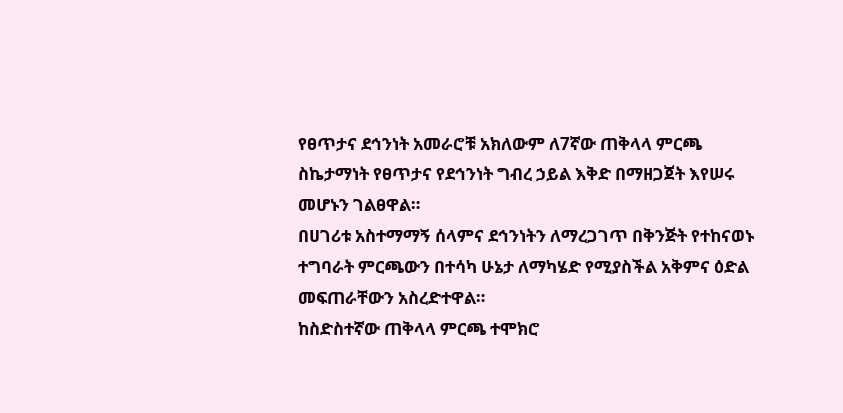የፀጥታና ደኅንነት አመራሮቹ አክለውም ለ7ኛው ጠቅላላ ምርጫ ስኬታማነት የፀጥታና የደኅንነት ግብረ ኃይል እቅድ በማዘጋጀት እየሠሩ መሆኑን ገልፀዋል።
በሀገሪቱ አስተማማኝ ሰላምና ደኅንነትን ለማረጋገጥ በቅንጅት የተከናወኑ ተግባራት ምርጫውን በተሳካ ሁኔታ ለማካሄድ የሚያስችል አቅምና ዕድል መፍጠራቸውን አስረድተዋል።
ከስድስተኛው ጠቅላላ ምርጫ ተሞክሮ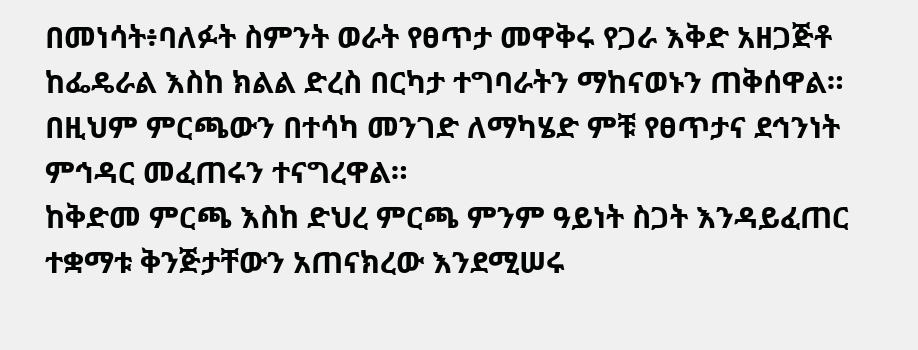በመነሳት፥ባለፉት ስምንት ወራት የፀጥታ መዋቅሩ የጋራ እቅድ አዘጋጅቶ ከፌዴራል እስከ ክልል ድረስ በርካታ ተግባራትን ማከናወኑን ጠቅሰዋል።
በዚህም ምርጫውን በተሳካ መንገድ ለማካሄድ ምቹ የፀጥታና ደኅንነት ምኅዳር መፈጠሩን ተናግረዋል።
ከቅድመ ምርጫ እስከ ድህረ ምርጫ ምንም ዓይነት ስጋት እንዳይፈጠር ተቋማቱ ቅንጅታቸውን አጠናክረው እንደሚሠሩ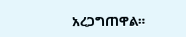አረጋግጠዋል።